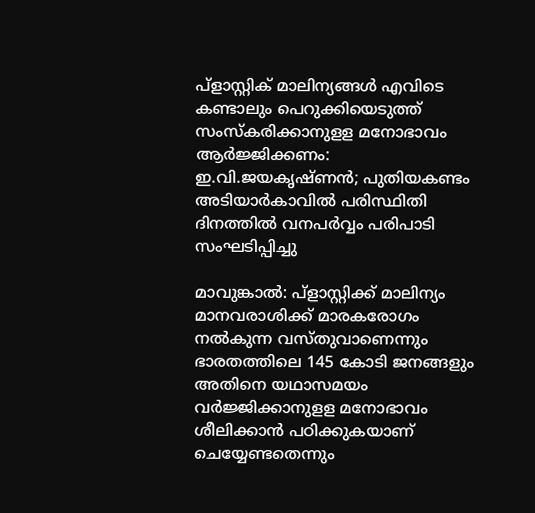പ്‌ളാസ്റ്റിക് മാലിന്യങ്ങള്‍ എവിടെ കണ്ടാലും പെറുക്കിയെടുത്ത് സംസ്‌കരിക്കാനുളള മനോഭാവം ആര്‍ജ്ജിക്കണം: ഇ.വി.ജയകൃഷ്ണന്‍; പുതിയകണ്ടം അടിയാര്‍കാവില്‍ പരിസ്ഥിതി ദിനത്തില്‍ വനപര്‍വ്വം പരിപാടി സംഘടിപ്പിച്ചു

മാവുങ്കാല്‍: പ്‌ളാസ്റ്റിക്ക് മാലിന്യം മാനവരാശിക്ക് മാരകരോഗം നല്‍കുന്ന വസ്തുവാണെന്നും ഭാരതത്തിലെ 145 കോടി ജനങ്ങളും അതിനെ യഥാസമയം വര്‍ജ്ജിക്കാനുളള മനോഭാവം ശീലിക്കാന്‍ പഠിക്കുകയാണ് ചെയ്യേണ്ടതെന്നും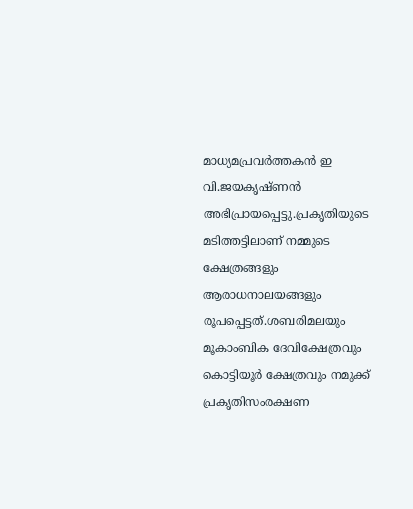മാധ്യമപ്രവര്‍ത്തകന്‍ ഇ വി.ജയകൃഷ്ണന്‍ അഭിപ്രായപ്പെട്ടു.പ്രകൃതിയുടെ മടിത്തട്ടിലാണ് നമ്മുടെ ക്ഷേത്രങ്ങളും ആരാധനാലയങ്ങളും രൂപപ്പെട്ടത്.ശബരിമലയും മൂകാംബിക ദേവിക്ഷേത്രവും കൊട്ടിയൂര്‍ ക്ഷേത്രവും നമുക്ക് പ്രകൃതിസംരക്ഷണ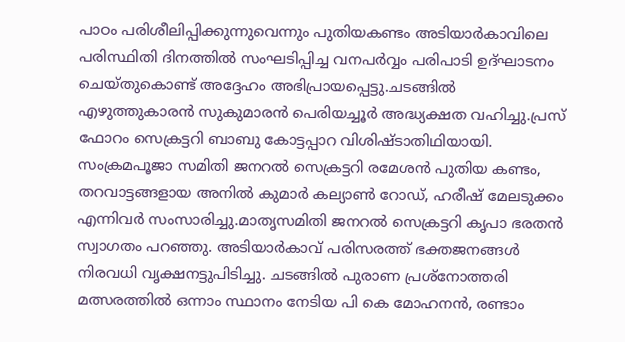പാഠം പരിശീലിപ്പിക്കുന്നുവെന്നും പുതിയകണ്ടം അടിയാര്‍കാവിലെ പരിസ്ഥിതി ദിനത്തില്‍ സംഘടിപ്പിച്ച വനപര്‍വ്വം പരിപാടി ഉദ്ഘാടനം ചെയ്തുകൊണ്ട് അദ്ദേഹം അഭിപ്രായപ്പെട്ടു.ചടങ്ങില്‍ എഴുത്തുകാരന്‍ സുകുമാരന്‍ പെരിയച്ചൂര്‍ അദ്ധ്യക്ഷത വഹിച്ചു.പ്രസ് ഫോറം സെക്രട്ടറി ബാബു കോട്ടപ്പാറ വിശിഷ്ടാതിഥിയായി. സംക്രമപൂജാ സമിതി ജനറല്‍ സെക്രട്ടറി രമേശന്‍ പുതിയ കണ്ടം, തറവാട്ടങ്ങളായ അനില്‍ കുമാര്‍ കല്യാണ്‍ റോഡ്, ഹരീഷ് മേലടുക്കം എന്നിവര്‍ സംസാരിച്ചു.മാതൃസമിതി ജനറല്‍ സെക്രട്ടറി കൃപാ ഭരതന്‍ സ്വാഗതം പറഞ്ഞു. അടിയാര്‍കാവ് പരിസരത്ത് ഭക്തജനങ്ങള്‍ നിരവധി വൃക്ഷനട്ടുപിടിച്ചു. ചടങ്ങില്‍ പുരാണ പ്രശ്‌നോത്തരി മത്സരത്തില്‍ ഒന്നാം സ്ഥാനം നേടിയ പി കെ മോഹനന്‍, രണ്ടാം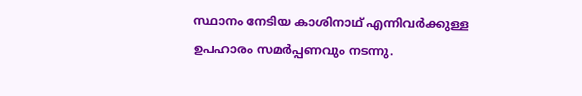സ്ഥാനം നേടിയ കാശിനാഥ് എന്നിവര്‍ക്കുള്ള ഉപഹാരം സമര്‍പ്പണവും നടന്നു.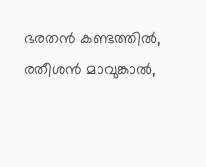ഭരതന്‍ കണ്ടത്തില്‍, രതീശന്‍ മാവുങ്കാല്‍,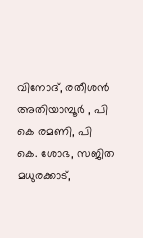വിനോദ്, രതീശന്‍ അതിയാമ്പൂര്‍ , പി കെ രമണി, പി കെ. ശോഭ, സജിത മധുരക്കാട്,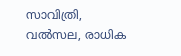സാവിത്രി, വല്‍സല, രാധിക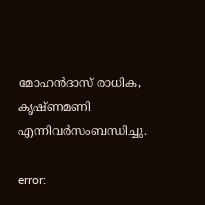മോഹന്‍ദാസ് രാധിക, കൃഷ്ണമണി എന്നിവര്‍സംബന്ധിച്ചു.

error: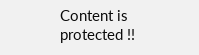Content is protected !!